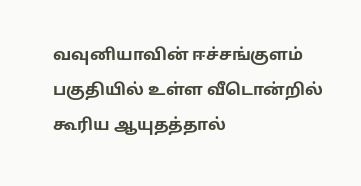வவுனியாவின் ஈச்சங்குளம் பகுதியில் உள்ள வீடொன்றில் கூரிய ஆயுதத்தால்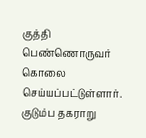குத்தி பெண்ணொருவர் கொலை செய்யப்பட்டுள்ளார்.
குடும்ப தகராறு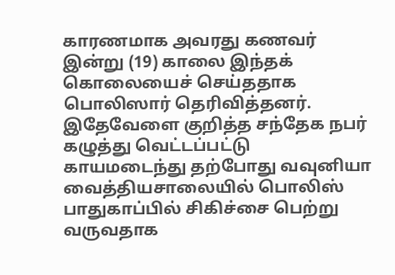காரணமாக அவரது கணவர் இன்று (19) காலை இந்தக் கொலையைச் செய்ததாக பொலிஸார் தெரிவித்தனர்.
இதேவேளை குறித்த சந்தேக நபர் கழுத்து வெட்டப்பட்டு காயமடைந்து தற்போது வவுனியா வைத்தியசாலையில் பொலிஸ் பாதுகாப்பில் சிகிச்சை பெற்று வருவதாக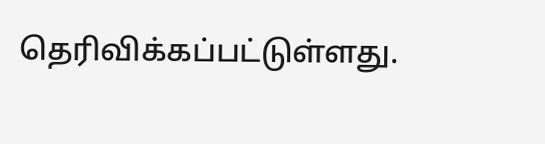தெரிவிக்கப்பட்டுள்ளது.